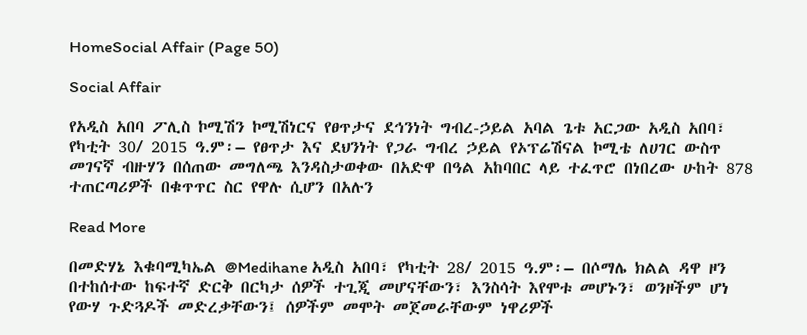HomeSocial Affair (Page 50)

Social Affair

የአዲስ አበባ ፖሊስ ኮሚሽን ኮሚሽነርና የፀጥታና ደኅንነት ግብረ-ኃይል አባል ጌቱ አርጋው አዲስ አበባ፣ የካቲት 30/ 2015 ዓ.ም፡– የፀጥታ እና ደህንነት የጋራ ግብረ ኃይል የኦፕሬሽናል ኮሚቴ ለሀገር ውስጥ መገናኛ ብዙሃን በሰጠው መግለጫ እንዳስታወቀው በአድዋ በዓል አከባበር ላይ ተፈጥሮ በነበረው ሁከት 878 ተጠርጣሪዎች በቁጥጥር ስር የዋሉ ሲሆን በአሉን

Read More

በመድሃኔ እቁባሚካኤል @Medihane አዲስ አበባ፣ የካቲት 28/ 2015 ዓ.ም፡– በሶማሌ ክልል ዳዋ ዞን በተከሰተው ከፍተኛ ድርቅ በርካታ ሰዎች ተጊጂ መሆናቸውን፣ እንስሳት እየሞቱ መሆኑን፣ ወንዞችም ሆነ የውሃ ጉድጓዶች መድረቃቸውን፤ ሰዎችም መሞት መጀመራቸውም ነዋሪዎች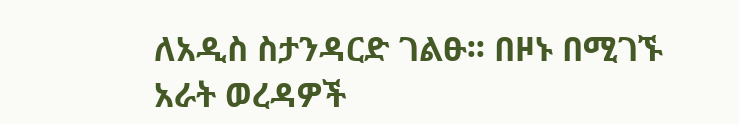ለአዲስ ስታንዳርድ ገልፁ፡፡ በዞኑ በሚገኙ አራት ወረዳዎች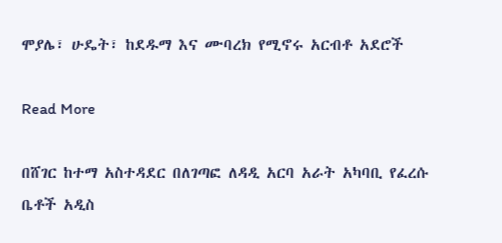ሞያሌ፣ ሁዴት፣ ከደዱማ እና ሙባረክ የሚኖሩ አርብቶ አደሮች

Read More

በሸገር ከተማ አስተዳደር በለገጣፎ ለዳዲ አርባ አራት አካባቢ የፈረሱ ቤቶች አዲስ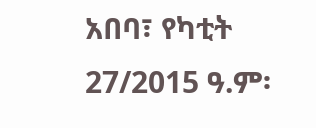አበባ፣ የካቲት 27/2015 ዓ.ም፡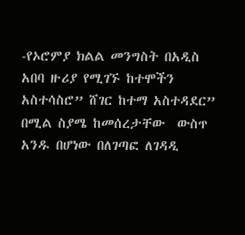-የኦሮምያ ክልል መንግስት በአዲስ አበባ ዙሪያ የሚገኙ ከተሞችን አስተሳስሮ” ሸገር ከተማ አስተዳደር” በሚል ስያሜ ከመሰረታቸው  ውስጥ አንዱ በሆነው በለገጣፎ ለገዳዲ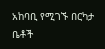አከባቢ የሚገኙ በርካታ ቤቶች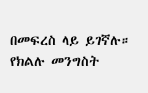በመፍረስ ላይ ይገኛሉ። የክልሉ መንግስት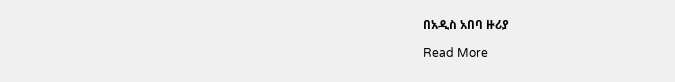በአዲስ አበባ ዙሪያ

Read More